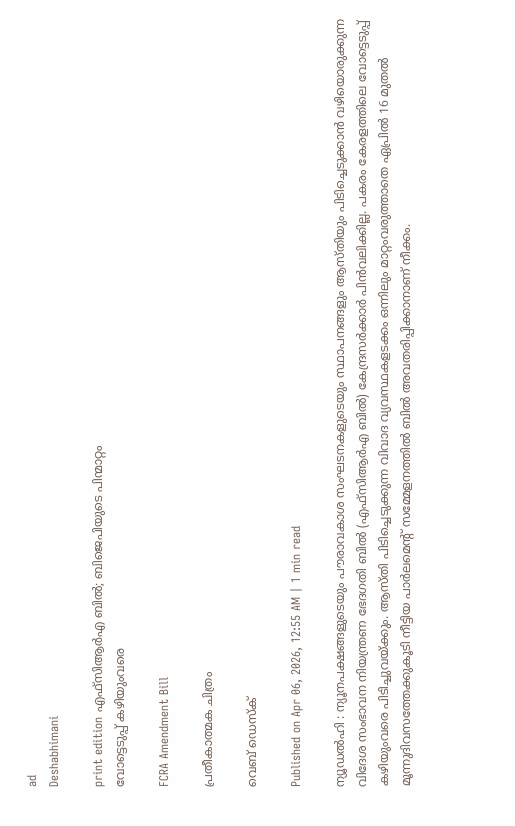ad
Deshabhimani

print edition എഫ്‌സിആർഎ ബിൽ; ബിജെപിയുടെ പിന്മാറ്റം
വോട്ടെടുപ്പ്‌ കഴിയുംവരെ

FCRA Amendment Bill

പ്രതീകാത്മക ചിത്രം

വെബ് ഡെസ്ക്

Published on Apr 06, 2026, 12:55 AM | 1 min read

ന്യൂഡൽഹി : ന്യൂനപക്ഷങ്ങളുടെയും പ‍ൗരാവകാശ സംഘടനകളുടെയും സ്ഥാപനങ്ങളും ആസ്തിയും പിടിച്ചെടുക്കാൻ വഴിയൊരുക്കുന്ന വിദേശ സംഭാവന നിയന്ത്രണ ഭേദഗതി ബിൽ (എഫ്‌സി‌ആർ‌എ ബിൽ) കേന്ദ്രസർക്കാർ പിൻവലിക്കില്ല. പകരം കേരളത്തിലെ വോട്ടെടുപ്പ്‌ കഴിയുംവരെ പിടിച്ചുവയ്‌ക്കും. ആസ്‌തി പിടിച്ചെടുക്കുന്ന വിവാദ വ്യവസ്ഥകളടക്കം ഒന്നിലും മാറ്റംവരുത്താതെ ഏപ്രിൽ 16 മുതൽ മൂന്നുദിവസത്തേക്കുകൂടി നീട്ടിയ പാർലമെന്റ്‌ സമ്മേളനത്തിൽ ബിൽ അവതരിപ്പിക്കാനാണ് നീക്കം.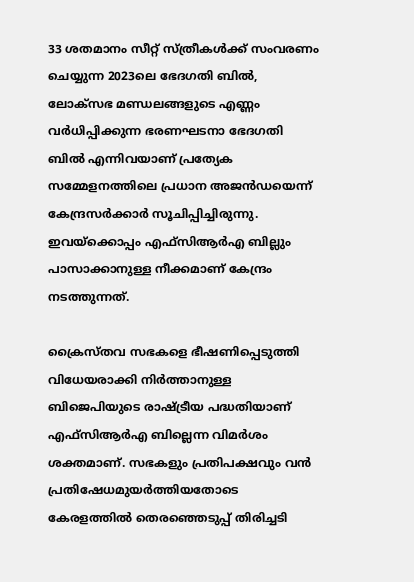33 ശതമാനം സീറ്റ് സ്‌ത്രീകൾക്ക്‌ സംവരണം ചെയ്യുന്ന 2023ലെ ഭേദഗതി ബിൽ, ലോക്‌സഭ മണ്ഡലങ്ങളുടെ എണ്ണം വർധിപ്പിക്കുന്ന ഭരണഘടനാ ഭേദഗതി ബിൽ എന്നിവയാണ്‌ പ്രത്യേക സമ്മേളനത്തിലെ പ്രധാന അജൻഡയെന്ന്‌ കേന്ദ്രസർക്കാർ സൂചിപ്പിച്ചിരുന്നു. ഇവയ്‌ക്കൊപ്പം എഫ്‌സിആർഎ ബില്ലും പാസാക്കാനുള്ള നീക്കമാണ്‌ കേന്ദ്രം നടത്തുന്നത്‌.

ക്രൈസ്‌തവ സഭകളെ ഭീഷണിപ്പെടുത്തി വിധേയരാക്കി നിർത്താനുള്ള ബിജെപിയുടെ രാഷ്‌ട്രീയ പദ്ധതിയാണ്‌ എഫ്‌സി‌ആർ‌എ ബില്ലെന്ന വിമര്‍ശം ശക്തമാണ്. സഭകളും പ്രതിപക്ഷവും വൻ പ്രതിഷേധമുയർത്തിയതോടെ കേരളത്തിൽ തെരഞ്ഞെടുപ്പ്‌ തിരിച്ചടി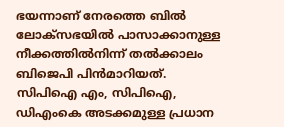ഭയന്നാണ്‌ നേരത്തെ ബിൽ ലോക്‍സഭയിൽ പാസാക്കാനുള്ള നീക്കത്തിൽനിന്ന് തൽക്കാലം ബിജെപി പിൻമാറിയത്. സിപിഐ എം, സിപിഐ, ഡിഎംകെ അടക്കമുള്ള പ്രധാന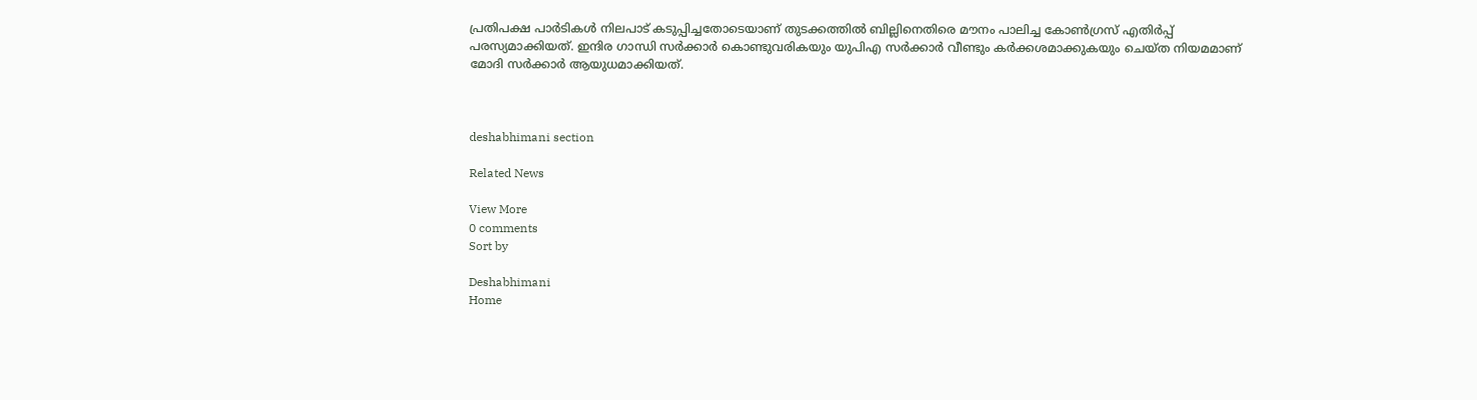പ്രതിപക്ഷ പാർടികൾ നിലപാട്‌ കടുപ്പിച്ചതോടെയാണ്‌ തുടക്കത്തിൽ ബില്ലിനെതിരെ മൗനം പാലിച്ച കോൺഗ്രസ് എതിര്‍പ്പ്‌ പരസ്യമാക്കിയത്‌. ഇന്ദിര ഗാന്ധി സർക്കാർ കൊണ്ടുവരികയും യുപിഎ സർക്കാർ വീണ്ടും കർക്കശമാക്കുകയും ചെയ്‌ത നിയമമാണ്‌ മോദി സർക്കാർ ആയുധമാക്കിയത്‌.



deshabhimani section

Related News

View More
0 comments
Sort by

Deshabhimani
Home